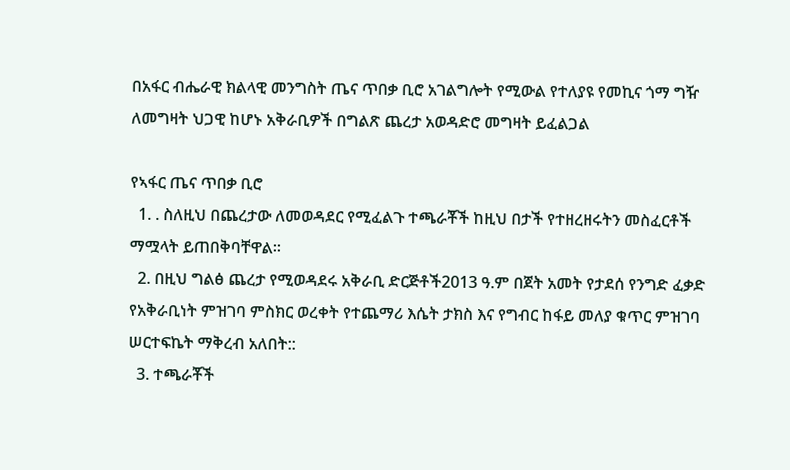በአፋር ብሔራዊ ክልላዊ መንግስት ጤና ጥበቃ ቢሮ አገልግሎት የሚውል የተለያዩ የመኪና ጎማ ግዥ ለመግዛት ህጋዊ ከሆኑ አቅራቢዎች በግልጽ ጨረታ አወዳድሮ መግዛት ይፈልጋል

የኣፋር ጤና ጥበቃ ቢሮ
  1. . ስለዚህ በጨረታው ለመወዳደር የሚፈልጉ ተጫራቾች ከዚህ በታች የተዘረዘሩትን መስፈርቶች ማሟላት ይጠበቅባቸዋል፡፡
  2. በዚህ ግልፅ ጨረታ የሚወዳደሩ አቅራቢ ድርጅቶች2013 ዓ.ም በጀት አመት የታደሰ የንግድ ፈቃድ የአቅራቢነት ምዝገባ ምስክር ወረቀት የተጨማሪ እሴት ታክስ እና የግብር ከፋይ መለያ ቁጥር ምዝገባ ሠርተፍኬት ማቅረብ አለበት::
  3. ተጫራቾች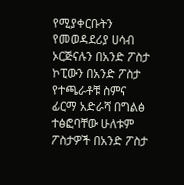የሚያቀርቡትን የመወዳደሪያ ሀሳብ ኦርጅናሉን በአንድ ፖስታ ኮፒውን በአንድ ፖስታ የተጫራቶቹ ስምና ፊርማ አድራሻ በግልፅ ተፅፎባቸው ሁለቱም ፖስታዎች በአንድ ፖስታ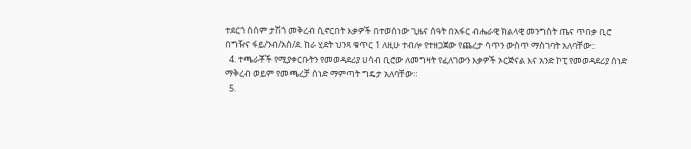ተደርጎ ስሰም ታሽጎ መቅረብ ሲኖርበት እቃዎች በተወሰነው ጊዜና ሰዓት በአፋር ብሔራዊ ክልላዊ መንግስት ጤና ጥበቃ ቢሮ በግዥና ፋይ/ንብ/አስ/ደ. ከራ ሂደት ህንጻ ቁጥር 1 ለዚሁ ተብሎ የተዘጋጀው የጨረታ ሳጥን ውስጥ ማስገባት አለባቸው::
  4. ተጫራቾች የሚያቀርቡትን የመወዳደሪያ ሀሳብ ቢሮው ለመግዛት የፈለገውን እቃዎች ኦርጅናል እና አንድ ኮፒ የመወዳደሪያ ሰነድ ማቅረብ ወይም የመጫረቻ ሰነድ ማምጣት ግዴታ አለባቸው።
  5.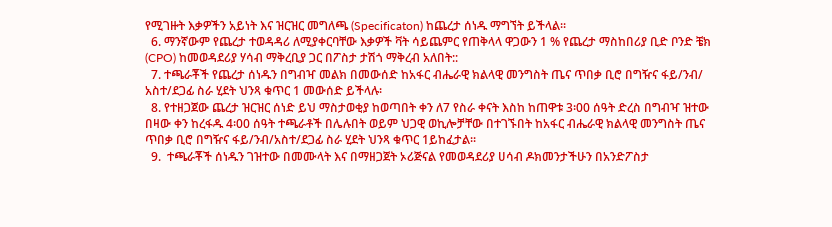የሚገዙት እቃዎችን አይነት እና ዝርዝር መግለጫ (Specificaton) ከጨረታ ሰነዱ ማግኘት ይችላል፡፡
  6. ማንኛውም የጨረታ ተወዳዳሪ ለሚያቀርባቸው እቃዎች ቫት ሳይጨምር የጠቅላላ ዋጋውን 1 % የጨረታ ማስከበሪያ ቢድ ቦንድ ቼክ (CPO) ከመወዳደሪያ ሃሳብ ማቅረቢያ ጋር በፖስታ ታሽጎ ማቅረብ አለበት::
  7. ተጫራቾች የጨረታ ሰነዱን በግብዣ መልክ በመውሰድ ከአፋር ብሔራዊ ክልላዊ መንግስት ጤና ጥበቃ ቢሮ በግዥና ፋይ/ንብ/ አስተ/ደጋፊ ስራ ሂደት ህንጻ ቁጥር 1 መውሰድ ይችላሉ፡
  8. የተዘጋጀው ጨረታ ዝርዝር ሰነድ ይህ ማስታወቂያ ከወጣበት ቀን ለ7 የስራ ቀናት እስከ ከጠዋቱ 3፡00 ሰዓት ድረስ በግብዣ ዝተው በዛው ቀን ከረፋዱ 4፡00 ሰዓት ተጫራቶች በሌሉበት ወይም ህጋዊ ወኪሎቻቸው በተገኙበት ከአፋር ብሔራዊ ክልላዊ መንግስት ጤና ጥበቃ ቢሮ በግዥና ፋይ/ንብ/አስተ/ደጋፊ ስራ ሂደት ህንጻ ቁጥር 1ይከፈታል፡፡
  9.  ተጫራቾች ሰነዱን ገዝተው በመሙላት እና በማዘጋጀት ኦሪጅናል የመወዳደሪያ ሀሳብ ዶክመንታችሁን በአንድፖስታ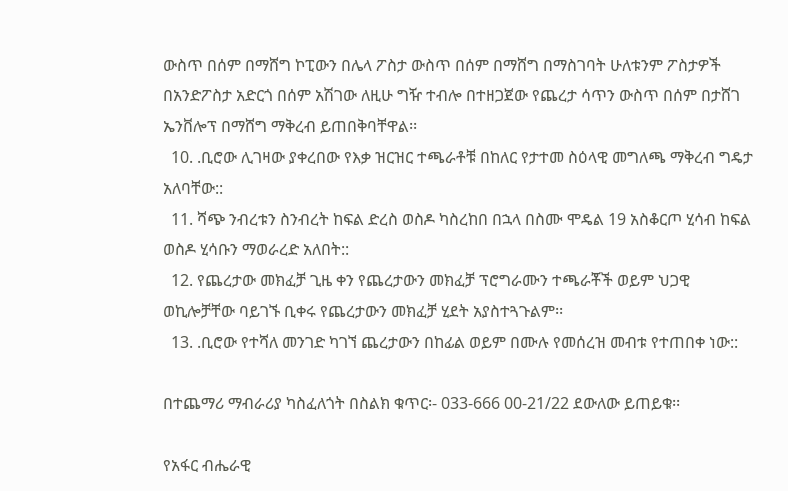ውስጥ በሰም በማሸግ ኮፒውን በሌላ ፖስታ ውስጥ በሰም በማሸግ በማስገባት ሁለቱንም ፖስታዎች በአንድፖስታ አድርጎ በሰም አሽገው ለዚሁ ግዥ ተብሎ በተዘጋጀው የጨረታ ሳጥን ውስጥ በሰም በታሸገ ኤንቨሎፕ በማሸግ ማቅረብ ይጠበቅባቸዋል፡፡
  10. .ቢሮው ሊገዛው ያቀረበው የእቃ ዝርዝር ተጫራቶቹ በከለር የታተመ ስዕላዊ መግለጫ ማቅረብ ግዴታ አለባቸው::
  11. ሻጭ ንብረቱን ስንብረት ከፍል ድረስ ወስዶ ካስረከበ በኋላ በስሙ ሞዴል 19 አስቆርጦ ሂሳብ ከፍል ወስዶ ሂሳቡን ማወራረድ አለበት::
  12. የጨረታው መክፈቻ ጊዜ ቀን የጨረታውን መክፈቻ ፕሮግራሙን ተጫራቾች ወይም ህጋዊ ወኪሎቻቸው ባይገኙ ቢቀሩ የጨረታውን መክፈቻ ሂደት አያስተጓጉልም፡፡
  13. .ቢሮው የተሻለ መንገድ ካገኘ ጨረታውን በከፊል ወይም በሙሉ የመሰረዝ መብቱ የተጠበቀ ነው::

በተጨማሪ ማብራሪያ ካስፈለጎት በስልክ ቁጥር፡- 033-666 00-21/22 ደውለው ይጠይቁ፡፡

የአፋር ብሔራዊ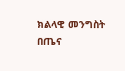ክልላዊ መንግስት በጤና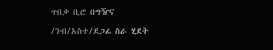ጥበቃ ቢሮ በግዥና /ንብ/አስተ/ደጋፊ ስራ ሂደት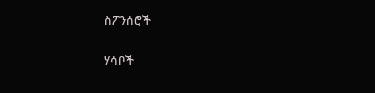ስፖንሰሮች

ሃሳቦች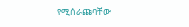የሚሰራጩባቸው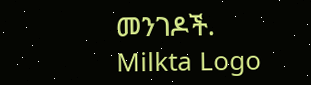መንገዶች.
Milkta Logo